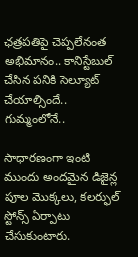ఛత్రపతిపై చెప్పలేనంత అభిమానం.. కానిస్టేబుల్‌ చేసిన పనికి సెల్యూట్‌ చేయాల్సిందే.. గుమ్మంలోనే..

సాధారణంగా ఇంటి ముందు అందమైన డిజైన్ల పూల మొక్కలు, కలర్ఫుల్ స్టోన్స్ ఏర్పాటు చేసుకుంటారు.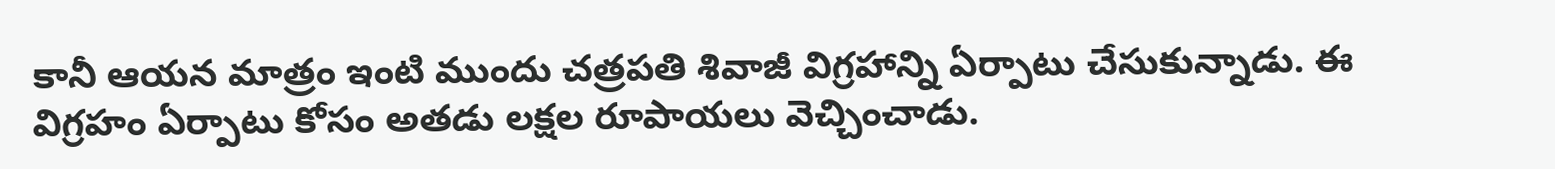కానీ ఆయన మాత్రం ఇంటి ముందు చత్రపతి శివాజీ విగ్రహాన్ని ఏర్పాటు చేసుకున్నాడు. ఈ విగ్రహం ఏర్పాటు కోసం అతడు లక్షల రూపాయలు వెచ్చించాడు.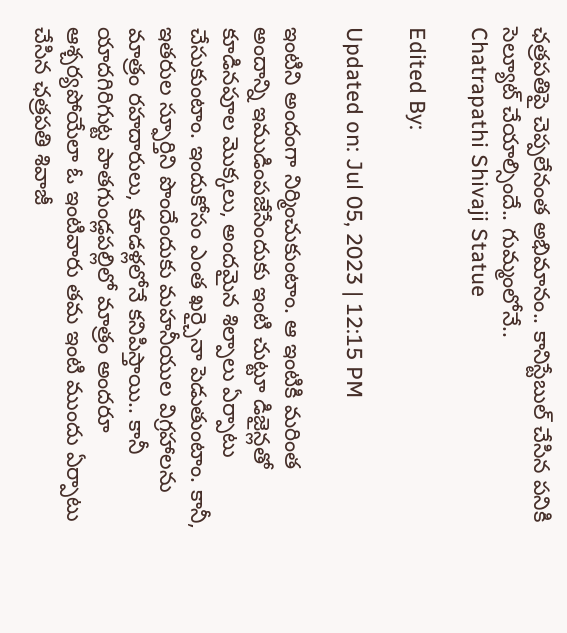ఛత్రపతిపై చెప్పలేనంత అభిమానం.. కానిస్టేబుల్‌ చేసిన పనికి సెల్యూట్‌ చేయాల్సిందే.. గుమ్మంలోనే..
Chatrapathi Shivaji Statue

Edited By:

Updated on: Jul 05, 2023 | 12:15 PM

ఇంటిని అందంగా నిర్మించుకుంటాం. ఆ ఇంటికి మరింత అందాన్ని ఇముడింపజేసేందుకు ఇంటి చుట్టూ డిజైన్లతో కూడినపూల మొక్కలు, అందమైన శిల్పాలు ఏర్పాటు చేసుకుంటాం. ఇందుకోసం ఎంత ఖర్చైనా పెడుతుంటాం. కానీ, ఇతరుల స్ఫూర్తిని పొందేందుకు మహనీయుల విగ్రహాలను మాత్రం రహదారులు, కూడళ్లలోనే కనిపిస్తాయి.. కానీ యాదగిరిగుట్ట పాతగుండ్లపల్లిలో మాత్రం అందరూ ఆశ్చర్యపోయేలా ఓ ఇంటివారు తమ ఇంటి ముందు ఏర్పాటు చేసిన ఛత్రపతి శివాజీ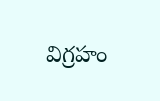విగ్రహం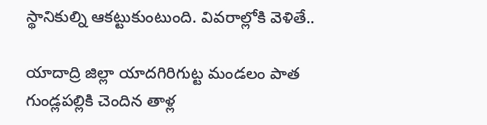స్థానికుల్ని ఆకట్టుకుంటుంది. వివరాల్లోకి వెళితే..

యాదాద్రి జిల్లా యాదగిరిగుట్ట మండలం పాత గుండ్లపల్లికి చెందిన తాళ్ల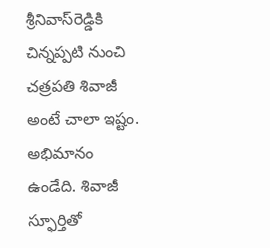శ్రీనివాస్‌రెడ్డికి చిన్నప్పటి నుంచి చత్రపతి శివాజీ అంటే చాలా ఇష్టం. అభిమానం ఉండేది. శివాజీ స్ఫూర్తితో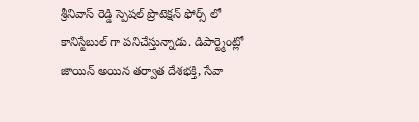శ్రీనివాస్ రెడ్డి స్పెషల్ ప్రొటెక్షన్ ఫోర్స్ లో కానిస్టేబుల్ గా పనిచేస్తున్నాడు. డిపార్ట్మెంట్లో జాయిన్ అయిన తర్వాత దేశభక్తి, సేవా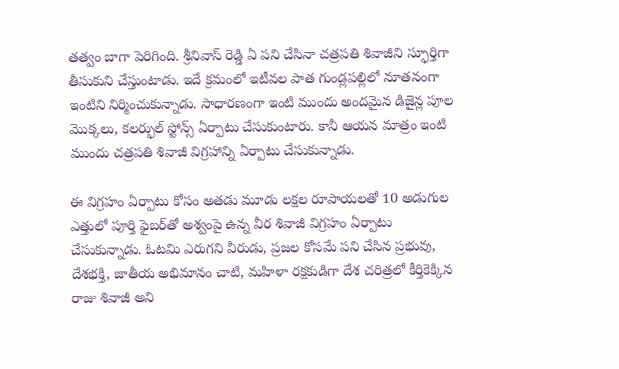తత్వం బాగా పెరిగింది. శ్రీనివాస్ రెడ్డి ఏ పని చేసినా చత్రపతి శివాజీని స్ఫూర్తిగా తీసుకుని చేస్తుంటాడు. ఇదే క్రమంలో ఇటీవల పాత గుండ్లపల్లిలో నూతనంగా ఇంటిని నిర్మించుకున్నాడు. సాధారణంగా ఇంటి ముందు అందమైన డిజైన్ల పూల మొక్కలు, కలర్ఫుల్ స్టోన్స్ ఏర్పాటు చేసుకుంటారు. కానీ ఆయన మాత్రం ఇంటి ముందు చత్రపతి శివాజీ విగ్రహాన్ని ఏర్పాటు చేసుకున్నాడు.

ఈ విగ్రహం ఏర్పాటు కోసం అతడు మూడు లక్షల రూపాయలతో 10 అడుగుల ఎత్తులో పూర్తి ఫైబర్‌తో అశ్వంపై ఉన్న వీర శివాజీ విగ్రహం ఏర్పాటు చేసుకున్నాడు. ఓటమి ఎరుగని వీరుడు, ప్రజల కోసమే పని చేసిన ప్రభువు, దేశభక్తి, జాతీయ అభిమానం చాటి, మహిళా రక్షకుడిగా దేశ చరిత్రలో కీర్తికెక్కిన రాజు శివాజీ అని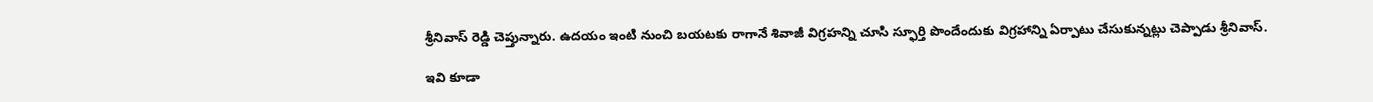శ్రీనివాస్ రెడ్డి చెప్తున్నారు. ఉదయం ఇంటి నుంచి బయటకు రాగానే శివాజీ విగ్రహన్ని చూసి స్ఫూర్తి పొందేందుకు విగ్రహాన్ని ఏర్పాటు చేసుకున్నట్లు చెప్పాడు శ్రీనివాస్‌.

ఇవి కూడా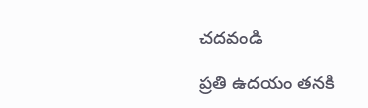చదవండి

ప్రతి ఉదయం తనకి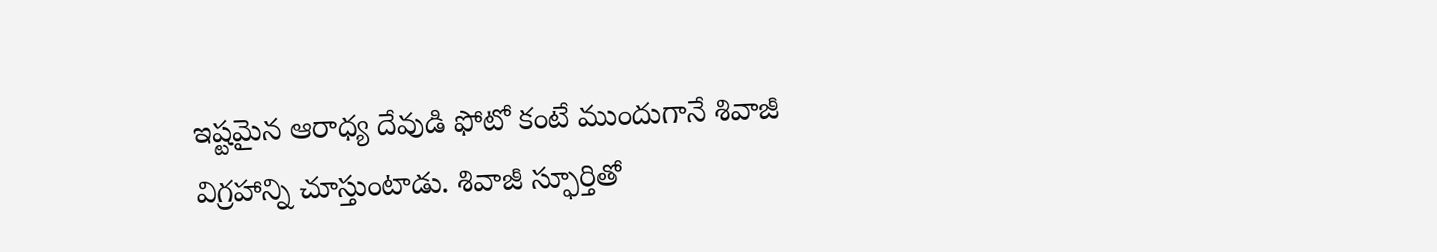ఇష్టమైన ఆరాధ్య దేవుడి ఫోటో కంటే ముందుగానే శివాజీ విగ్రహాన్ని చూస్తుంటాడు. శివాజీ స్ఫూర్తితో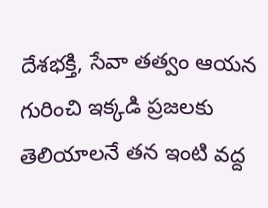దేశభక్తి, సేవా తత్వం ఆయన గురించి ఇక్కడి ప్రజలకు తెలియాలనే తన ఇంటి వద్ద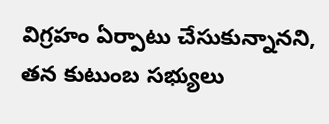విగ్రహం ఏర్పాటు చేసుకున్నానని, తన కుటుంబ సభ్యులు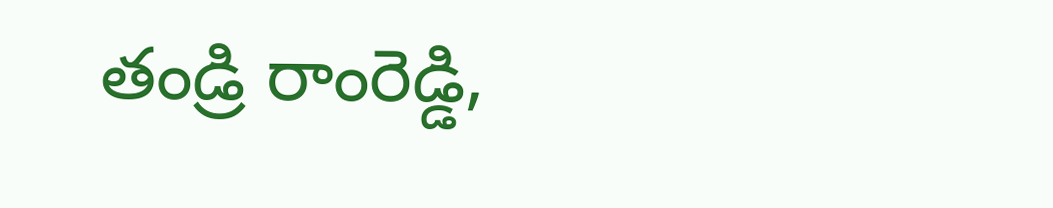తండ్రి రాంరెడ్డి,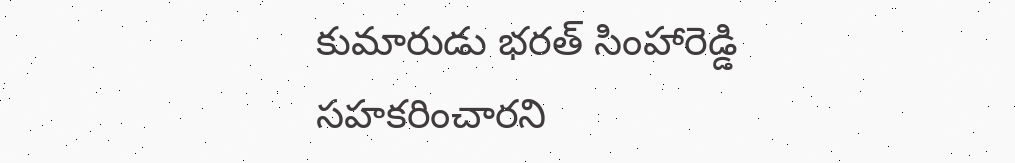కుమారుడు భరత్‌ సింహారెడ్డి సహకరించారని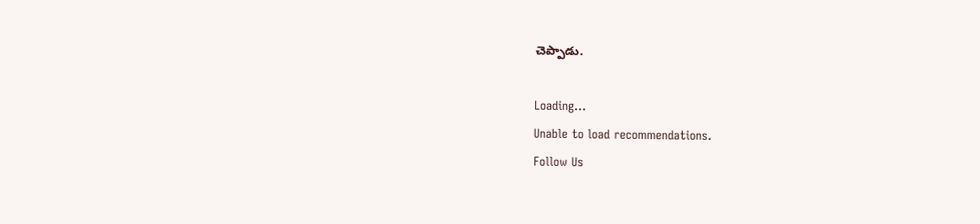చెప్పాడు.

Loading...
Unable to load recommendations.
Follow Us